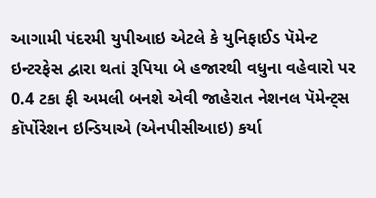આગામી પંદરમી યુપીઆઇ એટલે કે યુનિફાઈડ પૅમેન્ટ ઇન્ટરફેસ દ્વારા થતાં રૂપિયા બે હજારથી વધુના વહેવારો પર 0.4 ટકા ફી અમલી બનશે એવી જાહેરાત નેશનલ પૅમેન્ટ્સ કૉર્પોરેશન ઇન્ડિયાએ (એનપીસીઆઇ) કર્યા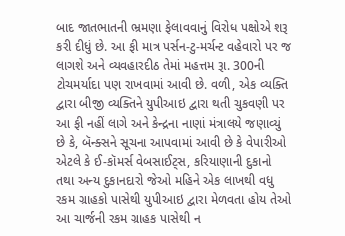બાદ જાતભાતની ભ્રમણા ફેલાવવાનું વિરોધ પક્ષોએ શરૂ કરી દીધું છે. આ ફી માત્ર પર્સન-ટુ-મર્ચન્ટ વહેવારો પર જ લાગશે અને વ્યવહારદીઠ તેમાં મહત્તમ રૂા. 300ની ટોચમર્યાદા પણ રાખવામાં આવી છે. વળી, એક વ્યક્તિ દ્વારા બીજી વ્યક્તિને યુપીઆઇ દ્વારા થતી ચુકવણી પર આ ફી નહીં લાગે અને કેન્દ્રના નાણાં મંત્રાલયે જણાવ્યું છે કે, બૅન્ક્સને સૂચના આપવામાં આવી છે કે વેપારીઓ એટલે કે ઈ-કૉમર્સ વેબસાઈટ્સ, કરિયાણાની દુકાનો તથા અન્ય દુકાનદારો જેઓ મહિને એક લાખથી વધુ રકમ ગ્રાહકો પાસેથી યુપીઆઇ દ્વારા મેળવતા હોય તેઓ આ ચાર્જની રકમ ગ્રાહક પાસેથી ન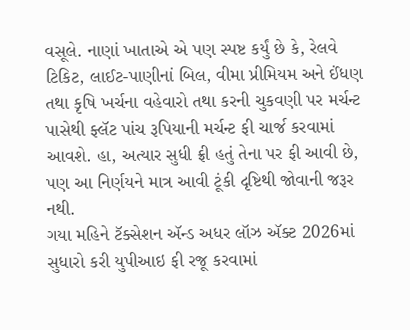વસૂલે. નાણાં ખાતાએ એ પણ સ્પષ્ટ કર્યું છે કે, રેલવે ટિકિટ, લાઈટ-પાણીનાં બિલ, વીમા પ્રીમિયમ અને ઈંધણ તથા કૃષિ ખર્ચના વહેવારો તથા કરની ચુકવણી પર મર્ચન્ટ પાસેથી ફ્લૅટ પાંચ રૂપિયાની મર્ચન્ટ ફી ચાર્જ કરવામાં આવશે. હા, અત્યાર સુધી ફ્રી હતું તેના પર ફી આવી છે, પણ આ નિર્ણયને માત્ર આવી ટૂંકી દૃષ્ટિથી જોવાની જરૂર નથી.
ગયા મહિને ટૅક્સેશન ઍન્ડ અધર લૉઝ ઍક્ટ 2026માં સુધારો કરી યુપીઆઇ ફી રજૂ કરવામાં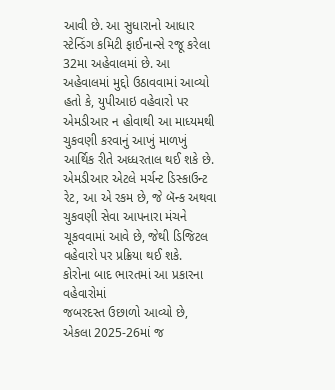આવી છે. આ સુધારાનો આધાર સ્ટેન્ડિંગ કમિટી ફાઈનાન્સે રજૂ કરેલા 32મા અહેવાલમાં છે. આ અહેવાલમાં મુદ્દો ઉઠાવવામાં આવ્યો હતો કે, યુપીઆઇ વહેવારો પર એમડીઆર ન હોવાથી આ માધ્યમથી ચુકવણી કરવાનું આખું માળખું આર્થિક રીતે અધ્ધરતાલ થઈ શકે છે. એમડીઆર એટલે મર્ચન્ટ ડિસ્કાઉન્ટ રેટ, આ એ રકમ છે, જે બૅન્ક અથવા ચુકવણી સેવા આપનારા મંચને ચૂકવવામાં આવે છે, જેથી ડિજિટલ વહેવારો પર પ્રક્રિયા થઈ શકે.
કોરોના બાદ ભારતમાં આ પ્રકારના વહેવારોમાં
જબરદસ્ત ઉછાળો આવ્યો છે, એકલા 2025-26માં જ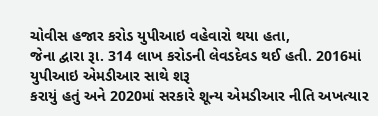ચોવીસ હજાર કરોડ યુપીઆઇ વહેવારો થયા હતા,
જેના દ્વારા રૂા. 314 લાખ કરોડની લેવડદેવડ થઈ હતી. 2016માં યુપીઆઇ એમડીઆર સાથે શરૂ
કરાયું હતું અને 2020માં સરકારે શૂન્ય એમડીઆર નીતિ અખત્યાર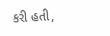કરી હતી,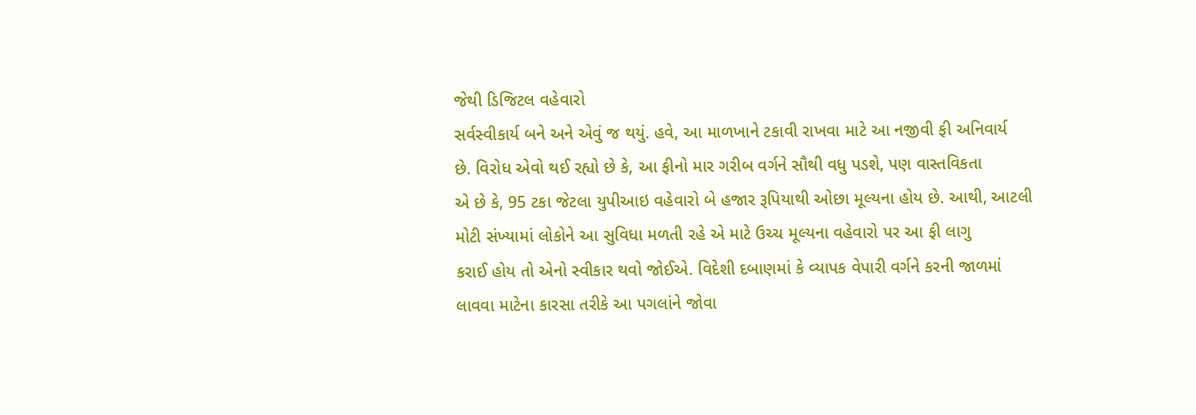જેથી ડિજિટલ વહેવારો
સર્વસ્વીકાર્ય બને અને એવું જ થયું. હવે, આ માળખાને ટકાવી રાખવા માટે આ નજીવી ફી અનિવાર્ય
છે. વિરોધ એવો થઈ રહ્યો છે કે, આ ફીનો માર ગરીબ વર્ગને સૌથી વધુ પડશે, પણ વાસ્તવિકતા
એ છે કે, 95 ટકા જેટલા યુપીઆઇ વહેવારો બે હજાર રૂપિયાથી ઓછા મૂલ્યના હોય છે. આથી, આટલી
મોટી સંખ્યામાં લોકોને આ સુવિધા મળતી રહે એ માટે ઉચ્ચ મૂલ્યના વહેવારો પર આ ફી લાગુ
કરાઈ હોય તો એનો સ્વીકાર થવો જોઈએ. વિદેશી દબાણમાં કે વ્યાપક વેપારી વર્ગને કરની જાળમાં
લાવવા માટેના કારસા તરીકે આ પગલાંને જોવા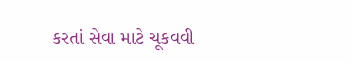કરતાં સેવા માટે ચૂકવવી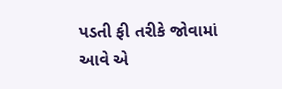પડતી ફી તરીકે જોવામાં
આવે એ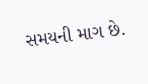સમયની માગ છે.